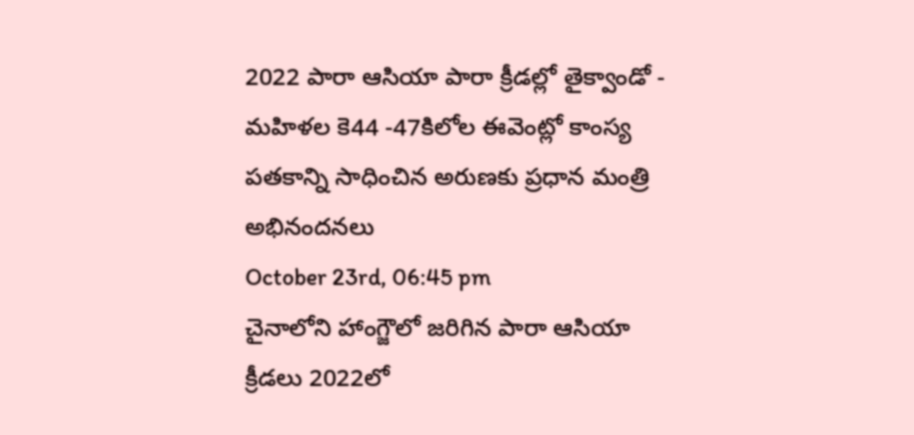2022 పారా ఆసియా పారా క్రీడల్లో తైక్వాండో - మహిళల కె44 -47కిలోల ఈవెంట్లో కాంస్య పతకాన్ని సాధించిన అరుణకు ప్రధాన మంత్రి అభినందనలు
October 23rd, 06:45 pm
చైనాలోని హాంగ్జౌలో జరిగిన పారా ఆసియా క్రీడలు 2022లో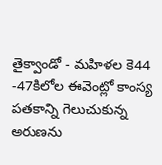తైక్వాండో - మహిళల కె44 -47కిలోల ఈవెంట్లో కాంస్య పతకాన్ని గెలుచుకున్న అరుణను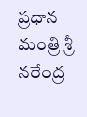ప్రధాన మంత్రి శ్రీ నరేంద్ర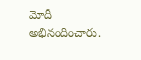మోదీ అభినందించారు.